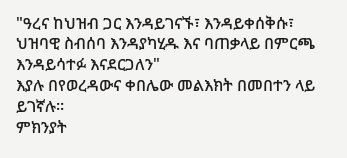"ዓረና ከህዝብ ጋር እንዳይገናኙ፣ እንዳይቀሰቅሱ፣ ህዝባዊ ስብሰባ እንዳያካሂዱ እና ባጠቃላይ በምርጫ እንዳይሳተፉ እናደርጋለን"
እያሉ በየወረዳውና ቀበሌው መልእክት በመበተን ላይ ይገኛሉ።
ምክንያት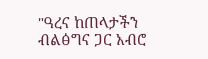"ዓረና ከጠላታችን ብልፅግና ጋር አብሮ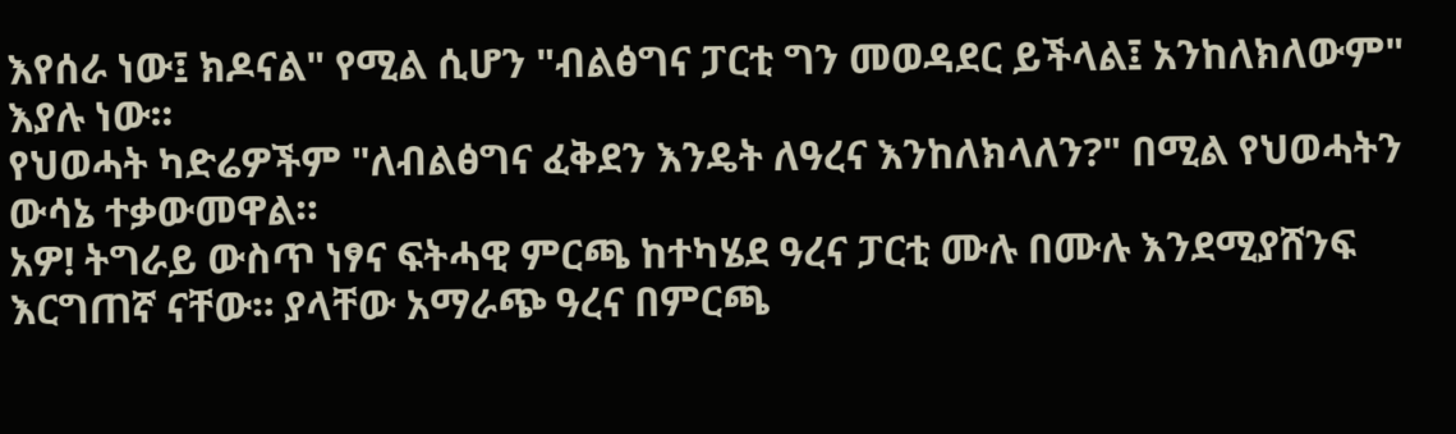እየሰራ ነው፤ ክዶናል" የሚል ሲሆን "ብልፅግና ፓርቲ ግን መወዳደር ይችላል፤ አንከለክለውም" እያሉ ነው።
የህወሓት ካድሬዎችም "ለብልፅግና ፈቅደን እንዴት ለዓረና እንከለክላለን?" በሚል የህወሓትን ውሳኔ ተቃውመዋል።
አዎ! ትግራይ ውስጥ ነፃና ፍትሓዊ ምርጫ ከተካሄደ ዓረና ፓርቲ ሙሉ በሙሉ እንደሚያሸንፍ እርግጠኛ ናቸው። ያላቸው አማራጭ ዓረና በምርጫ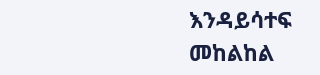እንዳይሳተፍ መከልከል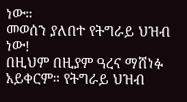ነው።
መወሰን ያለበተ የትግራይ ህዝብ ነው!
በዚህም በዚያም ዓረና ማሸነፉ አይቀርም። የትግራይ ህዝብ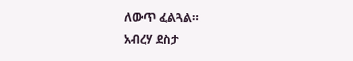ለውጥ ፈልጓል።
አብረሃ ደስታ